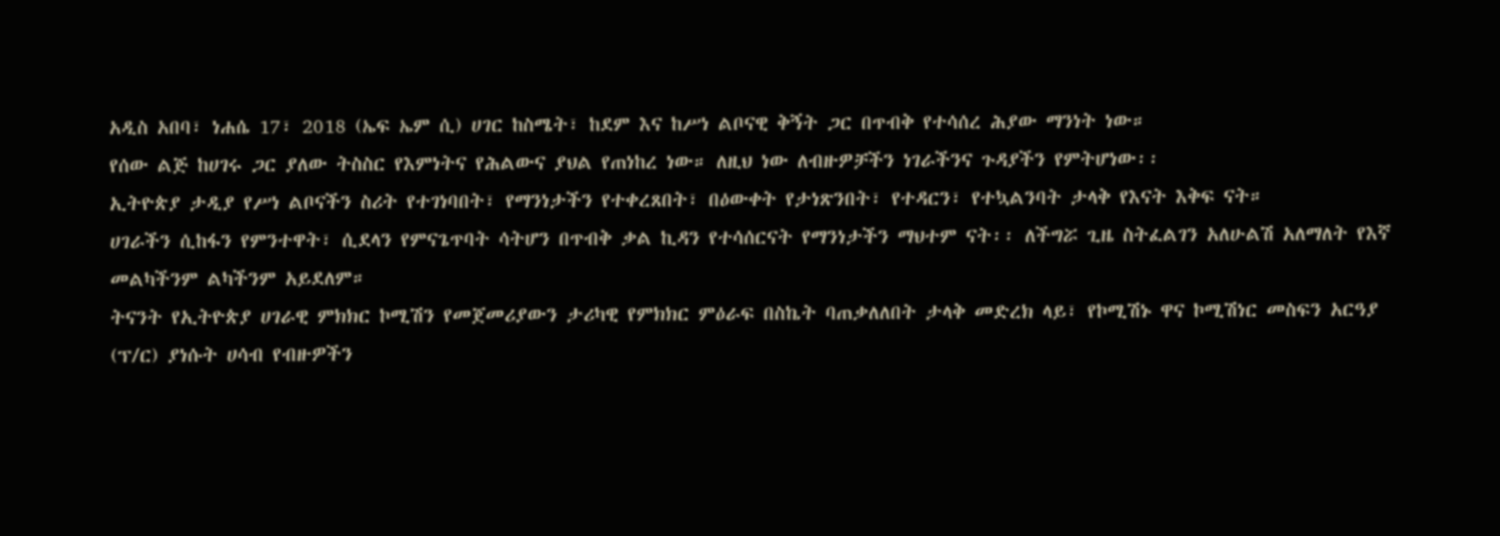አዲስ አበባ፣ ነሐሴ 17፣ 2018 (ኤፍ ኤም ሲ) ሀገር ከስሜት፣ ከደም እና ከሥነ ልቦናዊ ቅኝት ጋር በጥብቅ የተሳሰረ ሕያው ማንነት ነው።
የሰው ልጅ ከሀገሩ ጋር ያለው ትስስር የእምነትና የሕልውና ያህል የጠነከረ ነው። ለዚህ ነው ለብዙዎቻችን ነገራችንና ጉዳያችን የምትሆነው፡፡
ኢትዮጵያ ታዲያ የሥነ ልቦናችን ስሪት የተገነባበት፣ የማንነታችን የተቀረጸበት፣ በዕውቀት የታነጽንበት፣ የተዳርን፣ የተኳልንባት ታላቅ የእናት እቅፍ ናት።
ሀገራችን ሲከፋን የምንተዋት፣ ሲደላን የምናጌጥባት ሳትሆን በጥብቅ ቃል ኪዳን የተሳሰርናት የማንነታችን ማህተም ናት፡፡ ለችግሯ ጊዜ ስትፈልገን አለሁልሽ አለማለት የእኛ መልካችንም ልካችንም አይደለም።
ትናንት የኢትዮጵያ ሀገራዊ ምክክር ኮሚሽን የመጀመሪያውን ታሪካዊ የምክክር ምዕራፍ በስኬት ባጠቃለለበት ታላቅ መድረክ ላይ፣ የኮሚሽኑ ዋና ኮሚሽነር መስፍን አርዓያ (ፕ/ር) ያነሱት ሀሳብ የብዙዎችን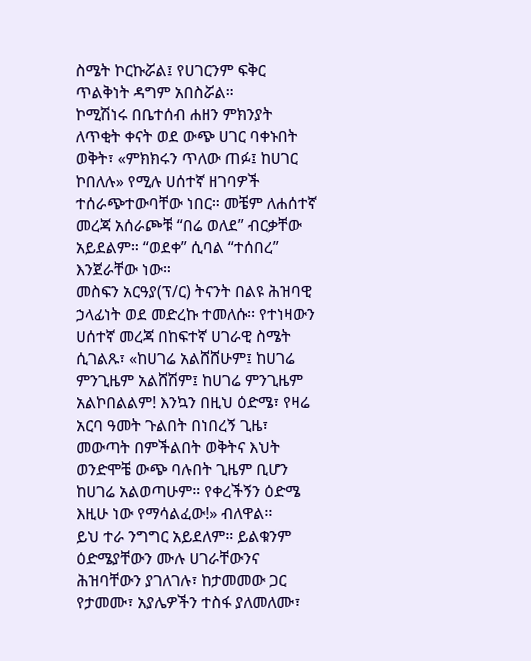ስሜት ኮርኩሯል፤ የሀገርንም ፍቅር ጥልቅነት ዳግም አበስሯል።
ኮሚሽነሩ በቤተሰብ ሐዘን ምክንያት ለጥቂት ቀናት ወደ ውጭ ሀገር ባቀኑበት ወቅት፣ «ምክክሩን ጥለው ጠፉ፤ ከሀገር ኮበለሉ» የሚሉ ሀሰተኛ ዘገባዎች ተሰራጭተውባቸው ነበር። መቼም ለሐሰተኛ መረጃ አሰራጮቹ “በሬ ወለደ” ብርቃቸው አይደልም። “ወደቀ” ሲባል “ተሰበረ” እንጀራቸው ነው።
መስፍን አርዓያ(ፕ/ር) ትናንት በልዩ ሕዝባዊ ኃላፊነት ወደ መድረኩ ተመለሱ፡፡ የተነዛውን ሀሰተኛ መረጃ በከፍተኛ ሀገራዊ ስሜት ሲገልጹ፣ «ከሀገሬ አልሸሸሁም፤ ከሀገሬ ምንጊዜም አልሸሽም፤ ከሀገሬ ምንጊዜም አልኮበልልም! እንኳን በዚህ ዕድሜ፣ የዛሬ አርባ ዓመት ጉልበት በነበረኝ ጊዜ፣ መውጣት በምችልበት ወቅትና እህት ወንድሞቼ ውጭ ባሉበት ጊዜም ቢሆን ከሀገሬ አልወጣሁም። የቀረችኝን ዕድሜ እዚሁ ነው የማሳልፈው!» ብለዋል፡፡
ይህ ተራ ንግግር አይደለም። ይልቁንም ዕድሜያቸውን ሙሉ ሀገራቸውንና ሕዝባቸውን ያገለገሉ፣ ከታመመው ጋር የታመሙ፣ አያሌዎችን ተስፋ ያለመለሙ፣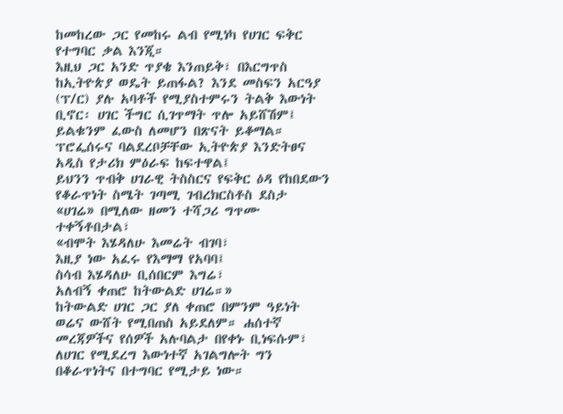ከመከረው ጋር የመከሩ ልብ የሚነካ የሀገር ፍቅር የተግባር ቃል እንጂ።
እዚህ ጋር አንድ ጥያቄ እንጠይቅ፣ በእርግጥስ ከኢትዮጵያ ወዴት ይጠፋል? እንደ መስፍን አርዓያ (ፕ/ር) ያሉ አባቶች የሚያስተምሩን ትልቅ እውነት ቢኖር፡ ሀገር ችግር ሲገጥማት ጥሎ አይሸሽም፤ ይልቁንም ፈውስ ለመሆን በጽናት ይቆማል። ፕሮፌሰሩና ባልደረቦቻቸው ኢትዮጵያ እንድትፀና አዲስ የታሪክ ምዕራፍ ከፍተዋል፤
ይህንን ጥብቅ ሀገራዊ ትስስርና የፍቅር ዕዳ የከበደውን የቆራጥነት ስሜት ገጣሚ ገብረክርስቶስ ደስታ «ሀገሬ» በሚለው ዘመን ተሻጋሪ ግጥሙ ተቀኝቶበታል፣
«ብሞት እሄዳለሁ እመሬት ብገባ፣
እዚያ ነው አፈሩ የእማማ የአባባ፤
ስሳብ እሄዳለሁ ቢሰበርም እግሬ፣
አለብኝ ቀጠሮ ከትውልድ ሀገሬ።»
ከትውልድ ሀገር ጋር ያለ ቀጠሮ በምንም ዓይነት ወሬና ውሸት የሚበጠስ አይደለም። ሐሰተኛ መረጃዎችና የሰዎች አሉባልታ በየቀኑ ቢነፍሱም፣ ለሀገር የሚደረግ እውነተኛ አገልግሎት ግን በቆራጥነትና በተግባር የሚታይ ነው።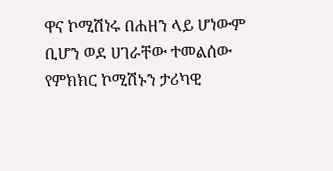ዋና ኮሚሽነሩ በሐዘን ላይ ሆነውም ቢሆን ወደ ሀገራቸው ተመልሰው የምክክር ኮሚሽኑን ታሪካዊ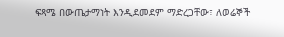ፍጻሜ በውጤታማነት እንዲደመደም ማድረጋቸው፣ ለወሬኞች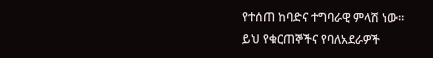የተሰጠ ከባድና ተግባራዊ ምላሽ ነው።
ይህ የቁርጠኞችና የባለአደራዎች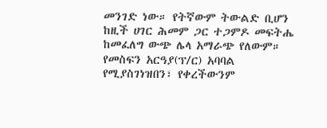መንገድ ነው። የትኛውም ትውልድ ቢሆን ከዚች ሀገር ሕመም ጋር ተጋምዶ መፍትሔ ከመፈለግ ውጭ ሌላ አማራጭ የለውም።
የመስፍን አርዓያ(ፕ/ር) አባባል የሚያስገነዝበን፣ የቀረችውንም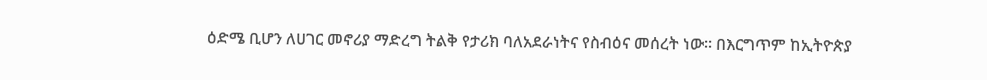ዕድሜ ቢሆን ለሀገር መኖሪያ ማድረግ ትልቅ የታሪክ ባለአደራነትና የስብዕና መሰረት ነው። በእርግጥም ከኢትዮጵያ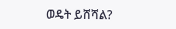ወዴት ይሸሻል?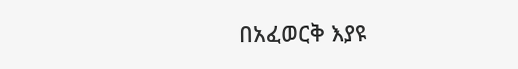በአፈወርቅ እያዩ